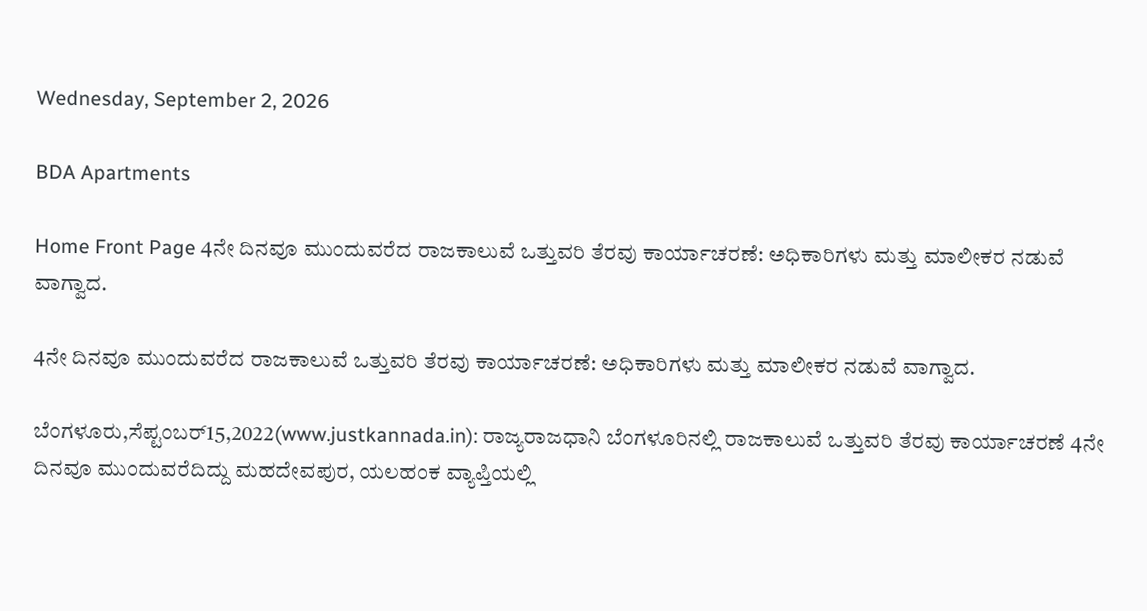Wednesday, September 2, 2026

BDA Apartments

Home Front Page 4ನೇ ದಿನವೂ ಮುಂದುವರೆದ ರಾಜಕಾಲುವೆ ಒತ್ತುವರಿ ತೆರವು ಕಾರ್ಯಾಚರಣೆ: ಅಧಿಕಾರಿಗಳು ಮತ್ತು ಮಾಲೀಕರ ನಡುವೆ ವಾಗ್ವಾದ.

4ನೇ ದಿನವೂ ಮುಂದುವರೆದ ರಾಜಕಾಲುವೆ ಒತ್ತುವರಿ ತೆರವು ಕಾರ್ಯಾಚರಣೆ: ಅಧಿಕಾರಿಗಳು ಮತ್ತು ಮಾಲೀಕರ ನಡುವೆ ವಾಗ್ವಾದ.

ಬೆಂಗಳೂರು,ಸೆಪ್ಟಂಬರ್15,2022(www.justkannada.in): ರಾಜ್ಯರಾಜಧಾನಿ ಬೆಂಗಳೂರಿನಲ್ಲಿ ರಾಜಕಾಲುವೆ ಒತ್ತುವರಿ ತೆರವು ಕಾರ್ಯಾಚರಣೆ 4ನೇ ದಿನವೂ ಮುಂದುವರೆದಿದ್ದು ಮಹದೇವಪುರ, ಯಲಹಂಕ ವ್ಯಾಪ್ತಿಯಲ್ಲಿ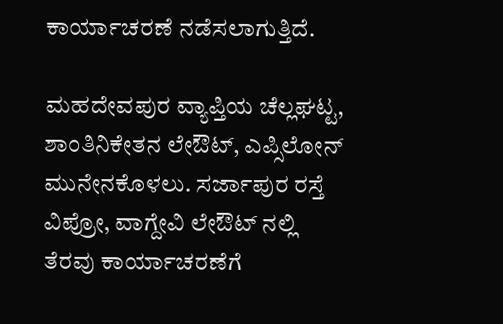ಕಾರ್ಯಾಚರಣೆ ನಡೆಸಲಾಗುತ್ತಿದೆ.

ಮಹದೇವಪುರ ವ್ಯಾಪ್ತಿಯ ಚೆಲ್ಲಘಟ್ಟ, ಶಾಂತಿನಿಕೇತನ ಲೇಔಟ್, ಎಪ್ಸಿಲೋನ್ ಮುನೇನಕೊಳಲು. ಸರ್ಜಾಪುರ ರಸ್ತೆ ವಿಪ್ರೋ, ವಾಗ್ದೇವಿ ಲೇಔಟ್ ನಲ್ಲಿ  ತೆರವು ಕಾರ್ಯಾಚರಣೆಗೆ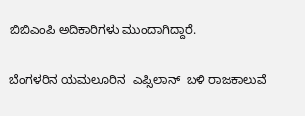ಬಿಬಿಎಂಪಿ ಅದಿಕಾರಿಗಳು ಮುಂದಾಗಿದ್ದಾರೆ.

ಬೆಂಗಳರಿನ ಯಮಲೂರಿನ  ಎಪ್ಸಿಲಾನ್  ಬಳಿ ರಾಜಕಾಲುವೆ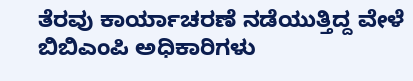ತೆರವು ಕಾರ್ಯಾಚರಣೆ ನಡೆಯುತ್ತಿದ್ದ ವೇಳೆ ಬಿಬಿಎಂಪಿ ಅಧಿಕಾರಿಗಳು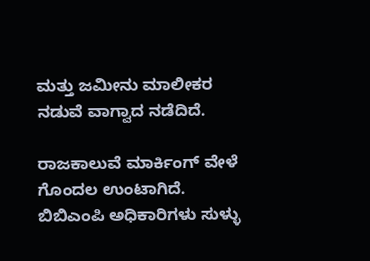ಮತ್ತು ಜಮೀನು ಮಾಲೀಕರ ನಡುವೆ ವಾಗ್ವಾದ ನಡೆದಿದೆ.

ರಾಜಕಾಲುವೆ ಮಾರ್ಕಿಂಗ್ ವೇಳೆ ಗೊಂದಲ ಉಂಟಾಗಿದೆ.  ಬಿಬಿಎಂಪಿ ಅಧಿಕಾರಿಗಳು ಸುಳ್ಳು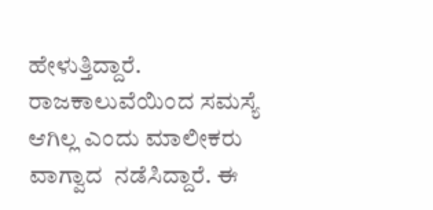ಹೇಳುತ್ತಿದ್ದಾರೆ. ರಾಜಕಾಲುವೆಯಿಂದ ಸಮಸ್ಯೆ ಆಗಿಲ್ಲ ಎಂದು ಮಾಲೀಕರು ವಾಗ್ವಾದ  ನಡೆಸಿದ್ದಾರೆ. ಈ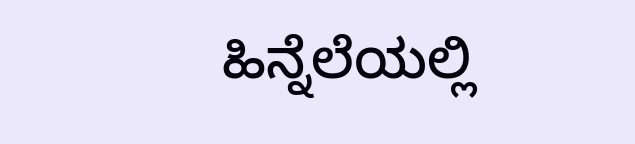ಹಿನ್ನೆಲೆಯಲ್ಲಿ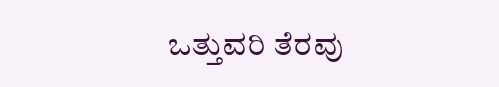ಒತ್ತುವರಿ ತೆರವು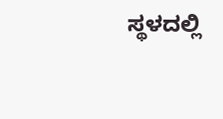ಸ್ಥಳದಲ್ಲಿ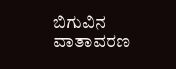ಬಿಗುವಿನ ವಾತಾವರಣ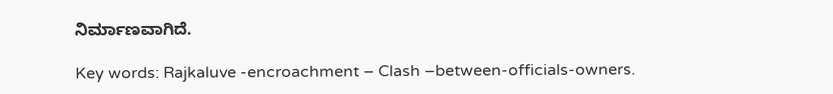ನಿರ್ಮಾಣವಾಗಿದೆ.

Key words: Rajkaluve -encroachment – Clash –between-officials-owners.